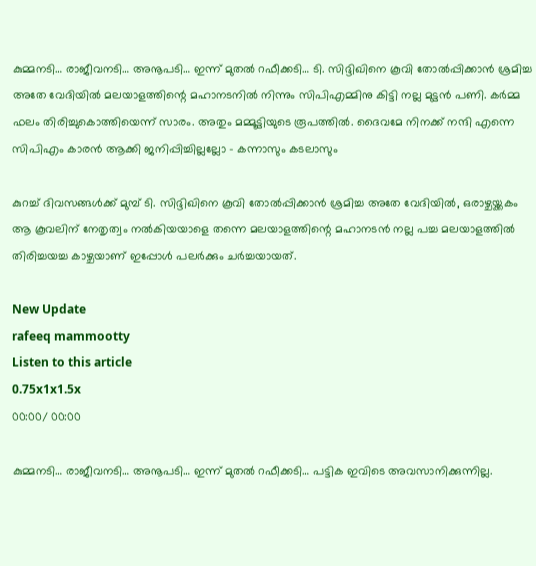കുമ്മനടി… രാജീവനടി… അനൂപടി… ഇന്ന് മുതൽ റഫീക്കടി… ടി. സിദ്ദിഖിനെ കൂവി തോൽപ്പിക്കാൻ ശ്രമിച്ച അതേ വേദിയിൽ മലയാളത്തിന്റെ മഹാനടനിൽ നിന്നും സിപിഎമ്മിനു കിട്ടി നല്ല മുട്ടൻ പണി. കർമ്മ ഫലം തിരിച്ചുകൊത്തിയെന്ന് സാരം. അതും മമ്മൂട്ടിയുടെ രൂപത്തിൽ. ദൈവമേ നിനക്ക് നന്ദി എന്നെ സിപിഎം കാരൻ ആക്കി ജനിപ്പിച്ചില്ലല്ലോ - കന്നാസും കടലാസും

കുറച്ച് ദിവസങ്ങൾക്ക് മുമ്പ് ടി. സിദ്ദിഖിനെ കൂവി തോൽപ്പിക്കാൻ ശ്രമിച്ച അതേ വേദിയിൽ, ഒരാഴ്ചയ്ക്കകം ആ കൂവലിന് നേതൃത്വം നൽകിയയാളെ തന്നെ മലയാളത്തിന്റെ മഹാനടൻ നല്ല പച്ച മലയാളത്തിൽ തിരിച്ചയച്ച കാഴ്ചയാണ് ഇപ്പോൾ പലർക്കും ചർച്ചയായത്.

New Update
rafeeq mammootty
Listen to this article
0.75x1x1.5x
00:00/ 00:00

കുമ്മനടി… രാജീവനടി… അനൂപടി… ഇന്ന് മുതൽ റഫീക്കടി… പട്ടിക ഇവിടെ അവസാനിക്കുന്നില്ല.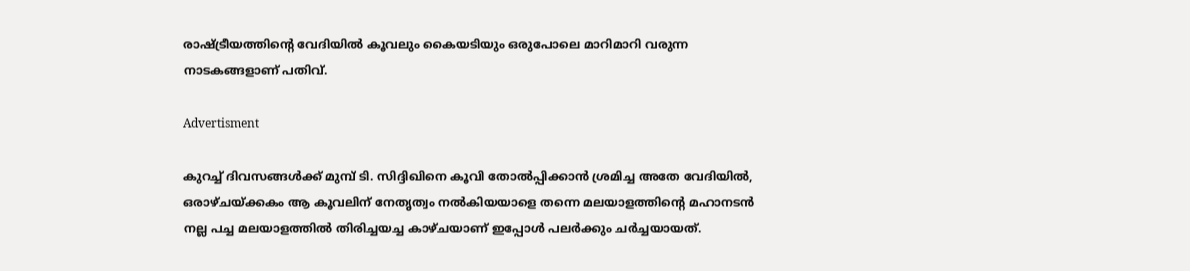രാഷ്ട്രീയത്തിന്റെ വേദിയിൽ കൂവലും കൈയടിയും ഒരുപോലെ മാറിമാറി വരുന്ന നാടകങ്ങളാണ് പതിവ്.

Advertisment

കുറച്ച് ദിവസങ്ങൾക്ക് മുമ്പ് ടി. സിദ്ദിഖിനെ കൂവി തോൽപ്പിക്കാൻ ശ്രമിച്ച അതേ വേദിയിൽ, ഒരാഴ്ചയ്ക്കകം ആ കൂവലിന് നേതൃത്വം നൽകിയയാളെ തന്നെ മലയാളത്തിന്റെ മഹാനടൻ നല്ല പച്ച മലയാളത്തിൽ തിരിച്ചയച്ച കാഴ്ചയാണ് ഇപ്പോൾ പലർക്കും ചർച്ചയായത്.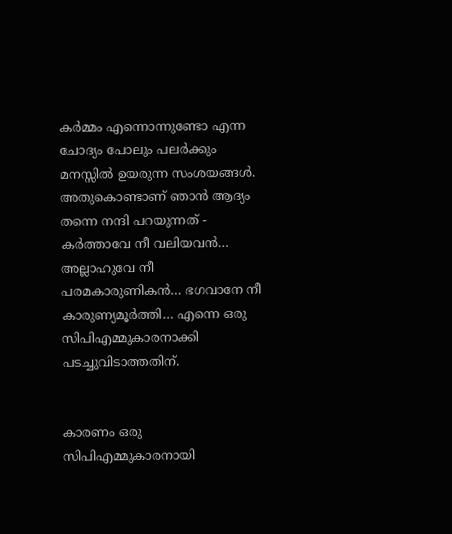കർമ്മം എന്നൊന്നുണ്ടോ എന്ന ചോദ്യം പോലും പലർക്കും മനസ്സിൽ ഉയരുന്ന സംശയങ്ങൾ. അതുകൊണ്ടാണ് ഞാൻ ആദ്യം തന്നെ നന്ദി പറയുന്നത് - കർത്താവേ നീ വലിയവൻ… അല്ലാഹുവേ നീ പരമകാരുണികൻ… ഭഗവാനേ നീ കാരുണ്യമൂർത്തി… എന്നെ ഒരു സിപിഎമ്മുകാരനാക്കി പടച്ചുവിടാത്തതിന്.


കാരണം ഒരു സിപിഎമ്മുകാരനായി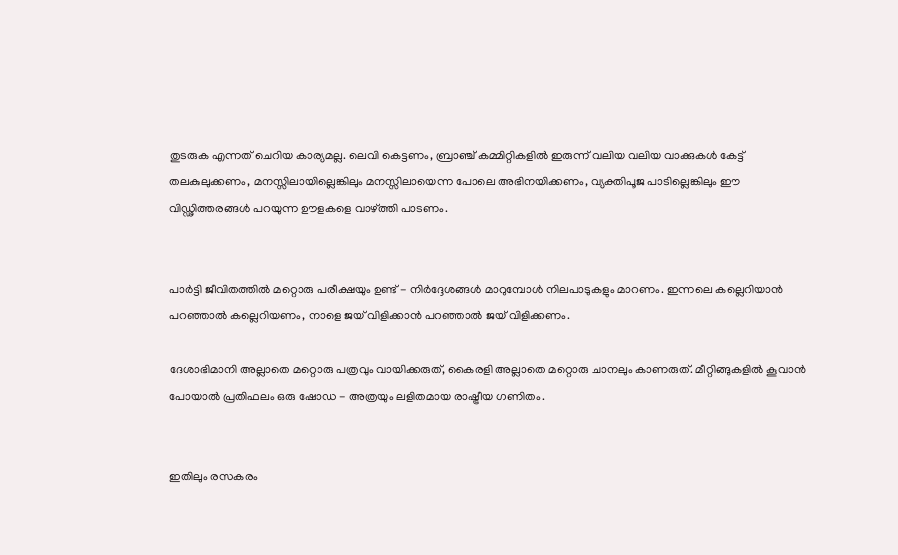തുടരുക എന്നത് ചെറിയ കാര്യമല്ല. ലെവി കെട്ടണം, ബ്രാഞ്ച് കമ്മിറ്റികളിൽ ഇരുന്ന് വലിയ വലിയ വാക്കുകൾ കേട്ട് തലകുലുക്കണം, മനസ്സിലായില്ലെങ്കിലും മനസ്സിലായെന്ന പോലെ അഭിനയിക്കണം, വ്യക്തിപൂജ പാടില്ലെങ്കിലും ഈ വിഡ്ഢിത്തരങ്ങൾ പറയുന്ന ഊളകളെ വാഴ്ത്തി പാടണം.


പാർട്ടി ജീവിതത്തിൽ മറ്റൊരു പരീക്ഷയും ഉണ്ട് - നിർദ്ദേശങ്ങൾ മാറുമ്പോൾ നിലപാടുകളും മാറണം. ഇന്നലെ കല്ലെറിയാൻ പറഞ്ഞാൽ കല്ലെറിയണം, നാളെ ജയ് വിളിക്കാൻ പറഞ്ഞാൽ ജയ് വിളിക്കണം.

ദേശാഭിമാനി അല്ലാതെ മറ്റൊരു പത്രവും വായിക്കരുത്, കൈരളി അല്ലാതെ മറ്റൊരു ചാനലും കാണരുത്. മീറ്റിങ്ങുകളിൽ കൂവാൻ പോയാൽ പ്രതിഫലം ഒരു ഷോഡ - അത്രയും ലളിതമായ രാഷ്ട്രീയ ഗണിതം.


ഇതിലും രസകരം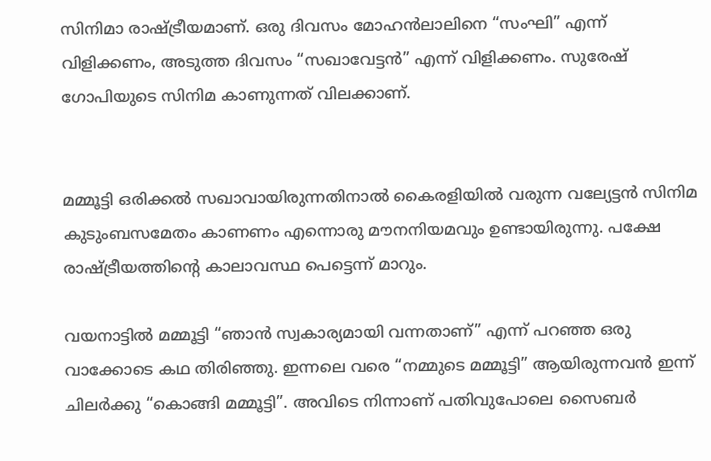സിനിമാ രാഷ്ട്രീയമാണ്. ഒരു ദിവസം മോഹൻലാലിനെ “സംഘി” എന്ന് വിളിക്കണം, അടുത്ത ദിവസം “സഖാവേട്ടൻ” എന്ന് വിളിക്കണം. സുരേഷ് ഗോപിയുടെ സിനിമ കാണുന്നത് വിലക്കാണ്.


മമ്മൂട്ടി ഒരിക്കൽ സഖാവായിരുന്നതിനാൽ കൈരളിയിൽ വരുന്ന വല്യേട്ടൻ സിനിമ കുടുംബസമേതം കാണണം എന്നൊരു മൗനനിയമവും ഉണ്ടായിരുന്നു. പക്ഷേ രാഷ്ട്രീയത്തിന്റെ കാലാവസ്ഥ പെട്ടെന്ന് മാറും.

വയനാട്ടിൽ മമ്മൂട്ടി “ഞാൻ സ്വകാര്യമായി വന്നതാണ്” എന്ന് പറഞ്ഞ ഒരു വാക്കോടെ കഥ തിരിഞ്ഞു. ഇന്നലെ വരെ “നമ്മുടെ മമ്മൂട്ടി” ആയിരുന്നവൻ ഇന്ന് ചിലർക്കു “കൊങ്ങി മമ്മൂട്ടി”. അവിടെ നിന്നാണ് പതിവുപോലെ സൈബർ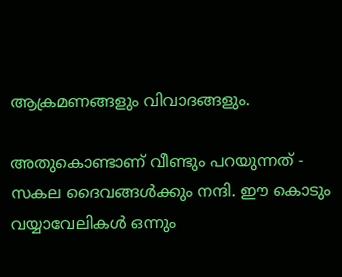ആക്രമണങ്ങളും വിവാദങ്ങളും.

അതുകൊണ്ടാണ് വീണ്ടും പറയുന്നത് - സകല ദൈവങ്ങൾക്കും നന്ദി. ഈ കൊടും വയ്യാവേലികൾ ഒന്നും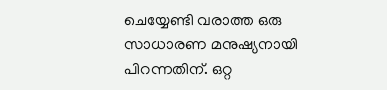ചെയ്യേണ്ടി വരാത്ത ഒരു സാധാരണ മനുഷ്യനായി പിറന്നതിന്. ഒറ്റ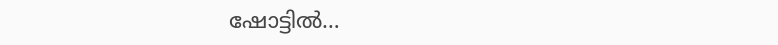ഷോട്ടിൽ…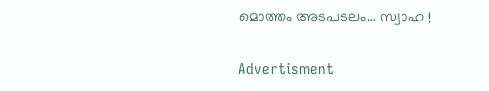മൊത്തം അടപടലം… സ്വാഹ !

Advertisment